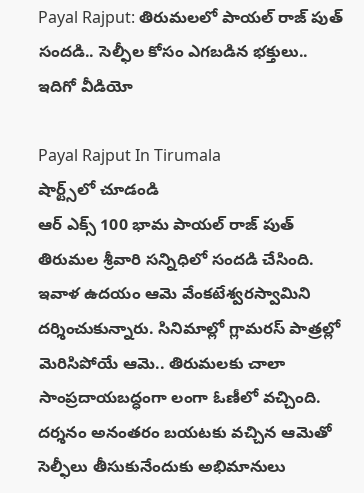Payal Rajput: తిరుమలలో పాయల్ రాజ్ పుత్ సందడి.. సెల్ఫీల కోసం ఎగబడిన భక్తులు.. ఇదిగో వీడియో

Payal Rajput In Tirumala
షార్ట్స్‌లో చూడండి
ఆర్ ఎక్స్ 100 భామ పాయల్ రాజ్ పుత్ తిరుమల శ్రీవారి సన్నిధిలో సందడి చేసింది. ఇవాళ ఉదయం ఆమె వేంకటేశ్వరస్వామిని దర్శించుకున్నారు. సినిమాల్లో గ్లామరస్ పాత్రల్లో మెరిసిపోయే ఆమె.. తిరుమలకు చాలా సాంప్రదాయబద్ధంగా లంగా ఓణీలో వచ్చింది. దర్శనం అనంతరం బయటకు వచ్చిన ఆమెతో సెల్ఫీలు తీసుకునేందుకు అభిమానులు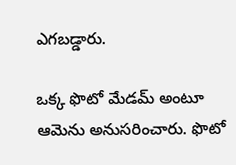ఎగబడ్డారు.

ఒక్క ఫొటో మేడమ్ అంటూ ఆమెను అనుసరించారు. ఫొటో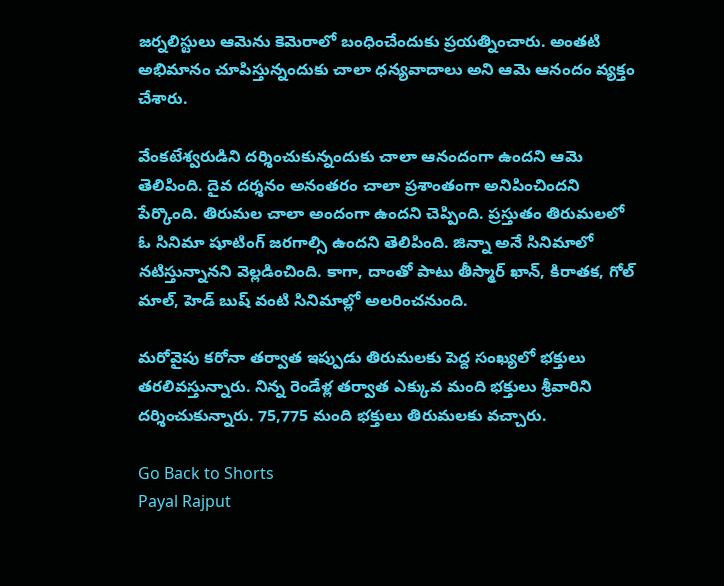జర్నలిస్టులు ఆమెను కెమెరాలో బంధించేందుకు ప్రయత్నించారు. అంతటి అభిమానం చూపిస్తున్నందుకు చాలా ధన్యవాదాలు అని ఆమె ఆనందం వ్యక్తం చేశారు.

వేంకటేశ్వరుడిని దర్శించుకున్నందుకు చాలా ఆనందంగా ఉందని ఆమె తెలిపింది. దైవ దర్శనం అనంతరం చాలా ప్రశాంతంగా అనిపించిందని పేర్కొంది. తిరుమల చాలా అందంగా ఉందని చెప్పింది. ప్రస్తుతం తిరుమలలో ఓ సినిమా షూటింగ్ జరగాల్సి ఉందని తెలిపింది. జిన్నా అనే సినిమాలో నటిస్తున్నానని వెల్లడించింది. కాగా, దాంతో పాటు తీస్మార్ ఖాన్, కిరాతక, గోల్ మాల్, హెడ్ బుష్ వంటి సినిమాల్లో అలరించనుంది.

మరోవైపు కరోనా తర్వాత ఇప్పుడు తిరుమలకు పెద్ద సంఖ్యలో భక్తులు తరలివస్తున్నారు. నిన్న రెండేళ్ల తర్వాత ఎక్కువ మంది భక్తులు శ్రీవారిని దర్శించుకున్నారు. 75,775 మంది భక్తులు తిరుమలకు వచ్చారు.

Go Back to Shorts
Payal Rajput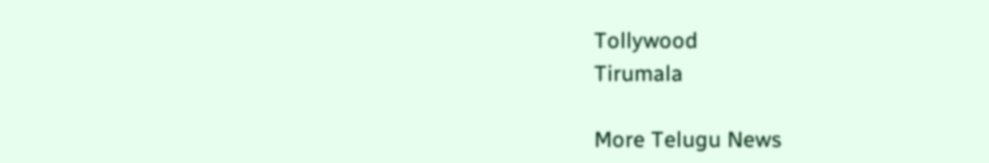Tollywood
Tirumala

More Telugu News